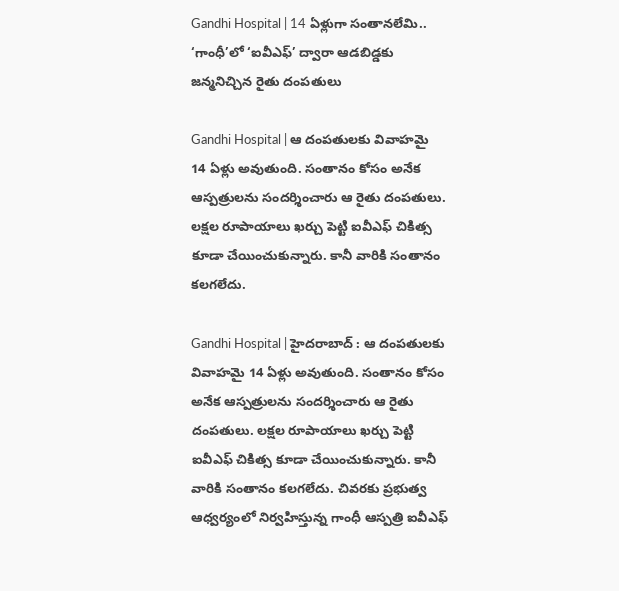Gandhi Hospital | 14 ఏళ్లుగా సంతాన‌లేమి.. ‘గాంధీ’లో ‘ఐవీఎఫ్’ ద్వారా ఆడ‌బిడ్డ‌కు జ‌న్మ‌నిచ్చిన రైతు దంప‌తులు

Gandhi Hospital | ఆ దంప‌తుల‌కు వివాహమై 14 ఏళ్లు అవుతుంది. సంతానం కోసం అనేక ఆస్ప‌త్రుల‌ను సంద‌ర్శించారు ఆ రైతు దంప‌తులు. ల‌క్ష‌ల రూపాయాలు ఖ‌ర్చు పెట్టి ఐవీఎఫ్ చికిత్స కూడా చేయించుకున్నారు. కానీ వారికి సంతానం క‌ల‌గ‌లేదు.

Gandhi Hospital | హైద‌రాబాద్ : ఆ దంప‌తుల‌కు వివాహమై 14 ఏళ్లు అవుతుంది. సంతానం కోసం అనేక ఆస్ప‌త్రుల‌ను సంద‌ర్శించారు ఆ రైతు దంప‌తులు. ల‌క్ష‌ల రూపాయాలు ఖ‌ర్చు పెట్టి ఐవీఎఫ్ చికిత్స కూడా చేయించుకున్నారు. కానీ వారికి సంతానం క‌ల‌గ‌లేదు. చివ‌ర‌కు ప్ర‌భుత్వ ఆధ్వ‌ర్యంలో నిర్వ‌హిస్తున్న గాంధీ ఆస్ప‌త్రి ఐవీఎఫ్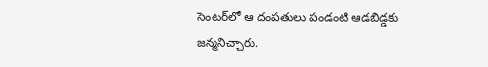సెంట‌ర్‌లో ఆ దంప‌తులు పండంటి ఆడ‌బిడ్డ‌కు జ‌న్మ‌నిచ్చారు.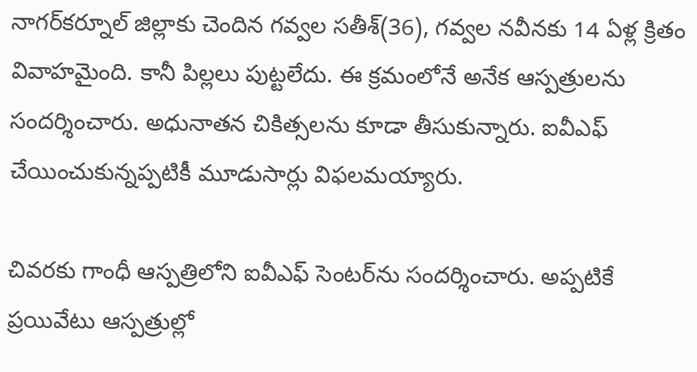నాగ‌ర్‌క‌ర్నూల్ జిల్లాకు చెందిన గ‌వ్వ‌ల స‌తీశ్‌(36), గ‌వ్వ‌ల న‌వీన‌కు 14 ఏళ్ల క్రితం వివాహ‌మైంది. కానీ పిల్ల‌లు పుట్ట‌లేదు. ఈ క్ర‌మంలోనే అనేక ఆస్ప‌త్రుల‌ను సంద‌ర్శించారు. అధునాత‌న చికిత్స‌ల‌ను కూడా తీసుకున్నారు. ఐవీఎఫ్ చేయించుకున్న‌ప్ప‌టికీ మూడుసార్లు విఫ‌ల‌మ‌య్యారు.

చివ‌ర‌కు గాంధీ ఆస్ప‌త్రిలోని ఐవీఎఫ్ సెంట‌ర్‌ను సంద‌ర్శించారు. అప్ప‌టికే ప్ర‌యివేటు ఆస్ప‌త్రుల్లో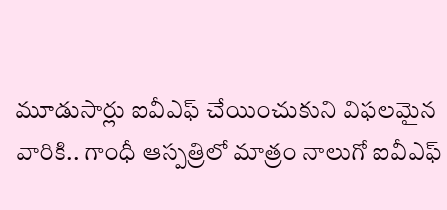మూడుసార్లు ఐవీఎఫ్ చేయించుకుని విఫ‌ల‌మైన వారికి.. గాంధీ ఆస్ప‌త్రిలో మాత్రం నాలుగో ఐవీఎఫ్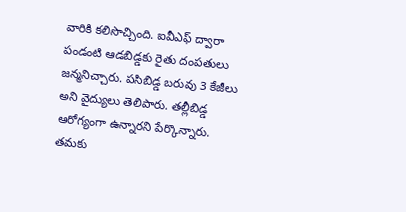వారికి క‌లిసొచ్చింది. ఐవీఎఫ్ ద్వారా పండంటి ఆడ‌బిడ్డ‌కు రైతు దంప‌తులు జ‌న్మ‌నిచ్చారు. ప‌సిబిడ్డ బ‌రువు 3 కేజీలు అని వైద్యులు తెలిపారు. త‌ల్లీబిడ్డ ఆరోగ్యంగా ఉన్నార‌ని పేర్కొన్నారు. త‌మ‌కు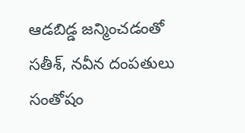ఆడ‌బిడ్డ జ‌న్మించ‌డంతో స‌తీశ్, న‌వీన దంప‌తులు సంతోషం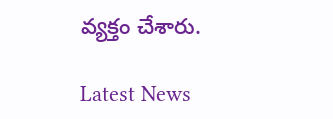వ్య‌క్తం చేశారు.

Latest News